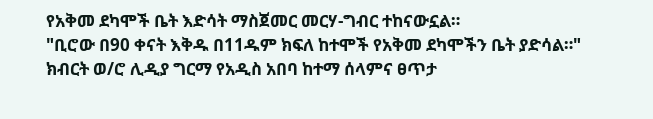የአቅመ ደካሞች ቤት እድሳት ማስጀመር መርሃ-ግብር ተከናውኗል።
"ቢሮው በ90 ቀናት እቅዱ በ11ዱም ክፍለ ከተሞች የአቅመ ደካሞችን ቤት ያድሳል።"
ክብርት ወ/ሮ ሊዲያ ግርማ የአዲስ አበባ ከተማ ሰላምና ፀጥታ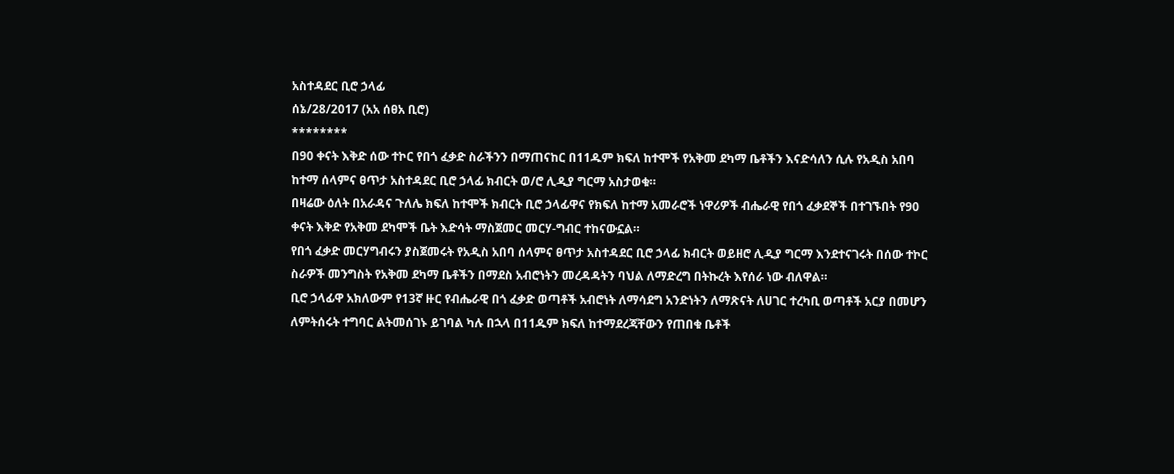አስተዳደር ቢሮ ኃላፊ
ሰኔ/28/2017 (አአ ሰፀአ ቢሮ)
********
በ90 ቀናት እቅድ ሰው ተኮር የበጎ ፈቃድ ስራችንን በማጠናከር በ11ዱም ክፍለ ከተሞች የአቅመ ደካማ ቤቶችን እናድሳለን ሲሉ የአዲስ አበባ ከተማ ሰላምና ፀጥታ አስተዳደር ቢሮ ኃላፊ ክብርት ወ/ሮ ሊዲያ ግርማ አስታወቁ።
በዛሬው ዕለት በአራዳና ጉለሌ ክፍለ ከተሞች ክብርት ቢሮ ኃላፊዋና የክፍለ ከተማ አመራሮች ነዋሪዎች ብሔራዊ የበጎ ፈቃደኞች በተገኙበት የ90 ቀናት እቅድ የአቅመ ደካሞች ቤት እድሳት ማስጀመር መርሃ-ግብር ተከናውኗል።
የበጎ ፈቃድ መርሃግብሩን ያስጀመሩት የአዲስ አበባ ሰላምና ፀጥታ አስተዳደር ቢሮ ኃላፊ ክብርት ወይዘሮ ሊዲያ ግርማ እንደተናገሩት በሰው ተኮር ስራዎች መንግስት የአቅመ ደካማ ቤቶችን በማደስ አብሮነትን መረዳዳትን ባህል ለማድረግ በትኩረት እየሰራ ነው ብለዋል።
ቢሮ ኃላፊዋ አክለውም የ13ኛ ዙር የብሔራዊ በጎ ፈቃድ ወጣቶች አብሮነት ለማሳደግ አንድነትን ለማጽናት ለሀገር ተረካቢ ወጣቶች አርያ በመሆን ለምትሰሩት ተግባር ልትመሰገኑ ይገባል ካሉ በኋላ በ11ዱም ክፍለ ከተማደረጃቸውን የጠበቁ ቤቶች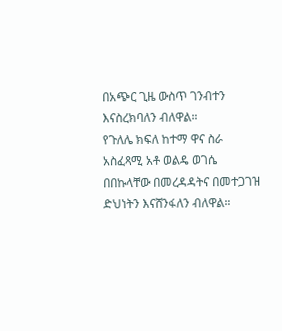በአጭር ጊዜ ውስጥ ገንብተን እናስረክባለን ብለዋል።
የጉለሌ ክፍለ ከተማ ዋና ስራ አስፈጻሚ አቶ ወልዴ ወገሴ በበኩላቸው በመረዳዳትና በመተጋገዝ ድህነትን እናሸንፋለን ብለዋል።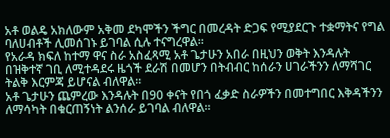አቶ ወልዴ አክለውም አቅመ ደካሞችን ችግር በመረዳት ድጋፍ የሚያደርጉ ተቋማትና የግል ባለሀብቶች ሊመሰገኑ ይገባል ሲሉ ተናግረዋል።
የአራዳ ክፍለ ከተማ ዋና ስራ አስፈጻሚ አቶ ጌታሁን አበራ በዚህን ወቅት እንዳሉት በዝቅተኛ ገቢ ለሚተዳደሩ ዜጎች ደራሽ በመሆን በትብብር ከሰራን ሀገራችንን ለማሻገር ትልቅ እርምጃ ይሆናል ብለዋል።
አቶ ጌታሁን ጨምረው እንዳሉት በ90 ቀናት የበጎ ፈቃድ ስራዎችን በመተግበር እቅዳችንን ለማሳካት በቁርጠኝነት ልንሰራ ይገባል ብለዋል።